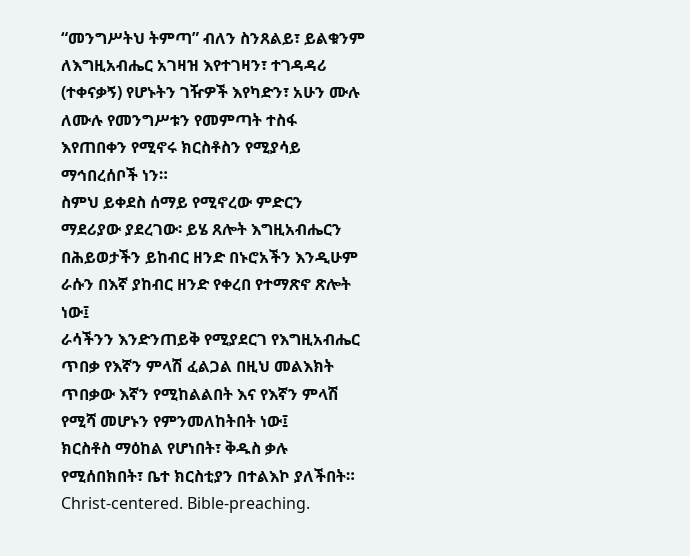“መንግሥትህ ትምጣ” ብለን ስንጸልይ፣ ይልቁንም ለእግዚአብሔር አገዛዝ እየተገዛን፣ ተገዳዳሪ (ተቀናቃኝ) የሆኑትን ገዥዎች እየካድን፣ አሁን ሙሉ ለሙሉ የመንግሥቱን የመምጣት ተስፋ እየጠበቀን የሚኖሩ ክርስቶስን የሚያሳይ ማኅበረሰቦች ነን።
ስምህ ይቀደስ ሰማይ የሚኖረው ምድርን ማደሪያው ያደረገው፡ ይሄ ጸሎት እግዚአብሔርን በሕይወታችን ይከብር ዘንድ በኑሮአችን እንዲሁም ራሱን በእኛ ያከብር ዘንድ የቀረበ የተማጽኖ ጽሎት ነው፤
ራሳችንን እንድንጠይቅ የሚያደርገ የእግዚአብሔር ጥበቃ የእኛን ምላሽ ፈልጋል በዚህ መልእክት ጥበቃው እኛን የሚከልልበት እና የእኛን ምላሽ የሚሻ መሆኑን የምንመለከትበት ነው፤
ክርስቶስ ማዕከል የሆነበት፣ ቅዱስ ቃሉ የሚሰበክበት፣ ቤተ ክርስቲያን በተልእኮ ያለችበት። Christ-centered. Bible-preaching.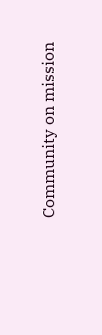Community on mission